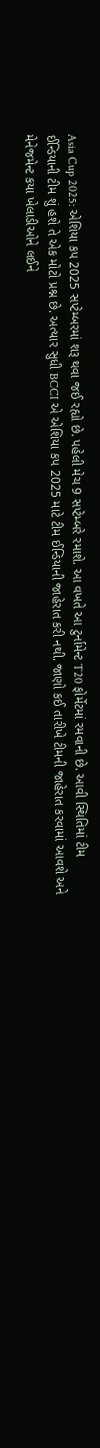Asia Cup 2025: એશિયા કપ 2025 સપ્ટેમ્બરમાં શરૂ થવા જઈ રહ્યો છે. પહેલી મેચ 9 સપ્ટેમ્બરે રમાશે. આ વખતે આ ટુર્નામેન્ટ T20 ફોર્મેટમાં રમવાની છે. આવી સ્થિતિમાં ટીમ ઈન્ડિયાની ટીમ શું હશે તે એક મોટો પ્રશ્ન છે. અત્યાર સુધી BCCI એ એશિયા કપ 2025 માટે ટીમ ઈન્ડિયાની જાહેરાત કરી નથી. જાણો કઈ તારીખે ટીમની જાહેરાત કરવામાં આવશે અને મેનેજમેન્ટ કયા ખેલાડીઓને લઈને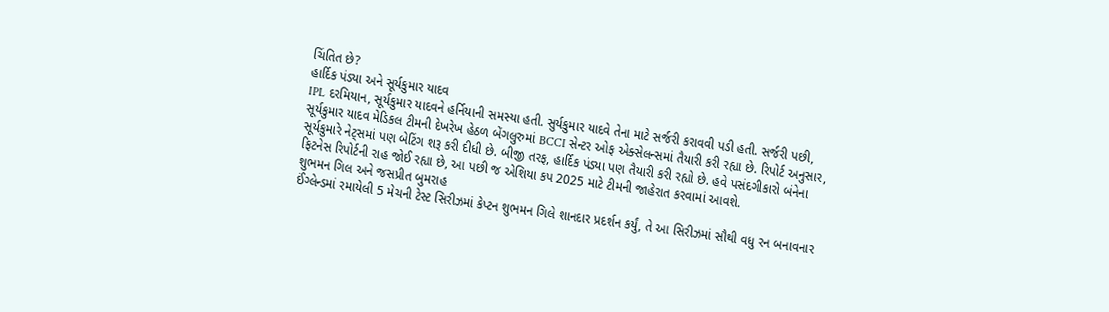ચિંતિત છે?
હાર્દિક પંડ્યા અને સૂર્યકુમાર યાદવ
IPL દરમિયાન, સૂર્યકુમાર યાદવને હર્નિયાની સમસ્યા હતી. સુર્યકુમાર યાદવે તેના માટે સર્જરી કરાવવી પડી હતી. સર્જરી પછી, સૂર્યકુમાર યાદવ મેડિકલ ટીમની દેખરેખ હેઠળ બેંગલુરુમાં BCCI સેન્ટર ઓફ એક્સેલન્સમાં તૈયારી કરી રહ્યા છે. રિપોર્ટ અનુસાર, સૂર્યકુમારે નેટ્સમાં પણ બેટિંગ શરૂ કરી દીધી છે. બીજી તરફ, હાર્દિક પંડ્યા પણ તૈયારી કરી રહ્યો છે. હવે પસંદગીકારો બંનેના ફિટનેસ રિપોર્ટની રાહ જોઈ રહ્યા છે, આ પછી જ એશિયા કપ 2025 માટે ટીમની જાહેરાત કરવામાં આવશે.
શુભમન ગિલ અને જસપ્રીત બુમરાહ
ઈંગ્લેન્ડમાં રમાયેલી 5 મેચની ટેસ્ટ સિરીઝમાં કેપ્ટન શુભમન ગિલે શાનદાર પ્રદર્શન કર્યું, તે આ સિરીઝમાં સૌથી વધુ રન બનાવનાર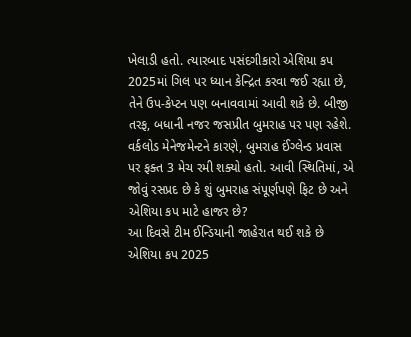ખેલાડી હતો. ત્યારબાદ પસંદગીકારો એશિયા કપ 2025માં ગિલ પર ધ્યાન કેન્દ્રિત કરવા જઈ રહ્યા છે, તેને ઉપ-કેપ્ટન પણ બનાવવામાં આવી શકે છે. બીજી તરફ, બધાની નજર જસપ્રીત બુમરાહ પર પણ રહેશે. વર્કલોડ મેનેજમેન્ટને કારણે, બુમરાહ ઈંગ્લેન્ડ પ્રવાસ પર ફક્ત 3 મેચ રમી શક્યો હતો. આવી સ્થિતિમાં, એ જોવું રસપ્રદ છે કે શું બુમરાહ સંપૂર્ણપણે ફિટ છે અને એશિયા કપ માટે હાજર છે?
આ દિવસે ટીમ ઈન્ડિયાની જાહેરાત થઈ શકે છે
એશિયા કપ 2025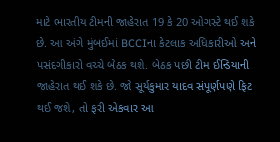માટે ભારતીય ટીમની જાહેરાત 19 કે 20 ઓગસ્ટે થઈ શકે છે. આ અંગે મુંબઈમાં BCCIના કેટલાક અધિકારીઓ અને પસંદગીકારો વચ્ચે બેઠક થશે. બેઠક પછી ટીમ ઈન્ડિયાની જાહેરાત થઈ શકે છે. જો સૂર્યકુમાર યાદવ સંપૂર્ણપણે ફિટ થઈ જશે, તો ફરી એકવાર આ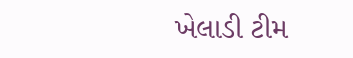ખેલાડી ટીમ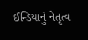ઈન્ડિયાનું નેતૃત્વ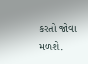કરતો જોવા મળશે.